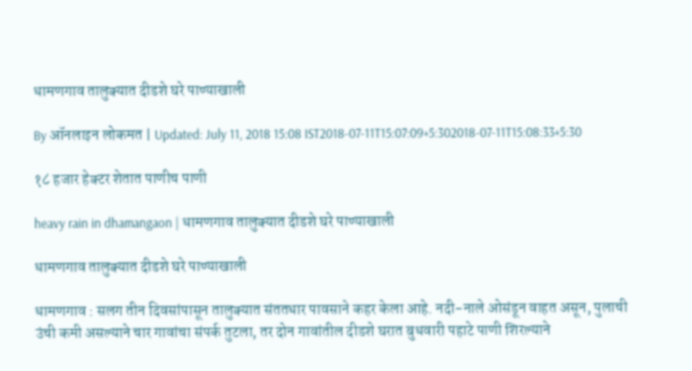धामणगाव तालुक्यात दीडशे घरे पाण्याखाली

By ऑनलाइन लोकमत | Updated: July 11, 2018 15:08 IST2018-07-11T15:07:09+5:302018-07-11T15:08:33+5:30

१८ हजार हेक्टर शेतात पाणीच पाणी

heavy rain in dhamangaon | धामणगाव तालुक्यात दीडशे घरे पाण्याखाली

धामणगाव तालुक्यात दीडशे घरे पाण्याखाली

धामणगाव : सलग तीन दिवसांपासून तालुक्यात संततधार पावसाने कहर केला आहे. नदी-नाले ओसंडून वाहत असून, पुलाची उंची कमी असल्याने चार गावांचा संपर्क तुटला, तर दोन गावांतील दीडशे घरात बुधवारी पहाटे पाणी शिरल्याने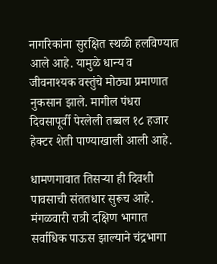नागरिकांना सुरक्षित स्थळी हलविण्यात आले आहे. यामुळे धान्य व जीवनाश्यक वस्तुंचे मोठ्या प्रमाणात नुकसान झाले. मागील पंधरा दिवसापूर्वी पेरलेली तब्बल १८ हजार हेक्टर शेती पाण्याखाली आली आहे.

धामणगावात तिसऱ्या ही दिवशी पावसाची संततधार सुरूच आहे. मंगळवारी रात्री दक्षिण भागात सर्वाधिक पाऊस झाल्याने चंद्रभागा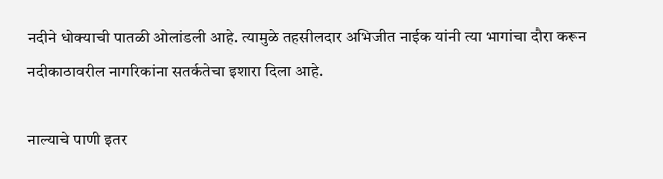नदीने धोक्याची पातळी ओलांडली आहे. त्यामुळे तहसीलदार अभिजीत नाईक यांनी त्या भागांचा दौरा करून नदीकाठावरील नागरिकांना सतर्कतेचा इशारा दिला आहे.

नाल्याचे पाणी इतर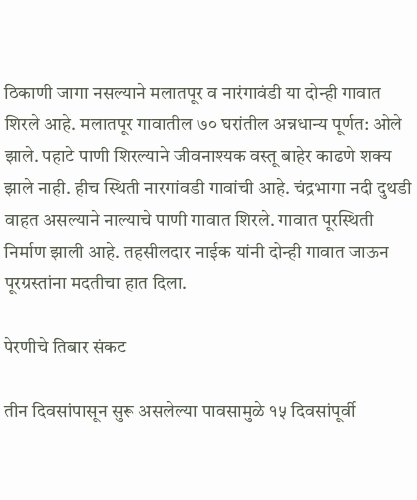ठिकाणी जागा नसल्याने मलातपूर व नारंगावंडी या दोन्ही गावात शिरले आहे. मलातपूर गावातील ७० घरांतील अन्नधान्य पूर्णत: ओले झाले. पहाटे पाणी शिरल्याने जीवनाश्यक वस्तू बाहेर काढणे शक्य झाले नाही. हीच स्थिती नारगांवडी गावांची आहे. चंद्रभागा नदी दुथडी वाहत असल्याने नाल्याचे पाणी गावात शिरले. गावात पूरस्थिती निर्माण झाली आहे. तहसीलदार नाईक यांनी दोन्ही गावात जाऊन पूरग्रस्तांना मदतीचा हात दिला.

पेरणीचे तिबार संकट

तीन दिवसांपासून सुरू असलेल्या पावसामुळे १५ दिवसांपूर्वी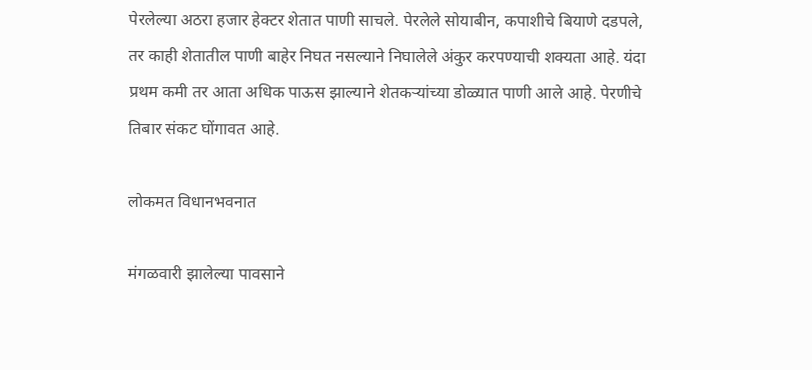पेरलेल्या अठरा हजार हेक्टर शेतात पाणी साचले. पेरलेले सोयाबीन, कपाशीचे बियाणे दडपले, तर काही शेतातील पाणी बाहेर निघत नसल्याने निघालेले अंकुर करपण्याची शक्यता आहे. यंदा प्रथम कमी तर आता अधिक पाऊस झाल्याने शेतकऱ्यांच्या डोळ्यात पाणी आले आहे. पेरणीचे तिबार संकट घोंगावत आहे.

लोकमत विधानभवनात

मंगळवारी झालेल्या पावसाने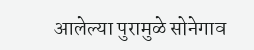आलेल्या पुरामुळे सोनेगाव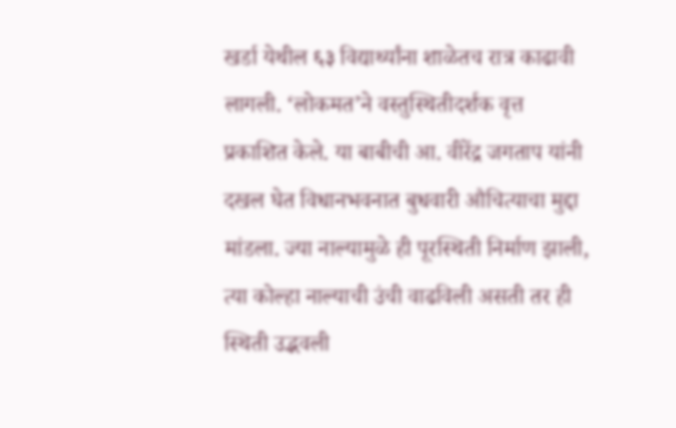खर्डा येथील ६३ विद्यार्थ्यांना शाळेतच रात्र काढावी लागली. ‘लोकमत’ने वस्तुस्थितीदर्शक वृत्त प्रकाशित केले. या बाबीची आ. वीरेंद्र जगताप यांनी दखल घेत विधानभवनात बुधवारी औचित्याचा मुद्दा मांडला. ज्या नाल्यामुळे ही पूरस्थिती निर्माण झाली, त्या कोल्हा नाल्याची उंची वाढविली असती तर ही स्थिती उद्भवली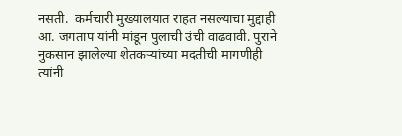नसती.  कर्मचारी मुख्यालयात राहत नसल्याचा मुद्दाही आ. जगताप यांनी मांडून पुलाची उंची वाढवावी. पुराने नुकसान झालेल्या शेतकऱ्यांच्या मदतीची मागणीही त्यांनी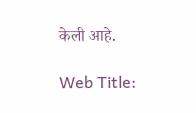केली आहे.

Web Title: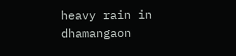heavy rain in dhamangaon